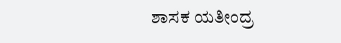ಶಾಸಕ ಯತೀಂದ್ರ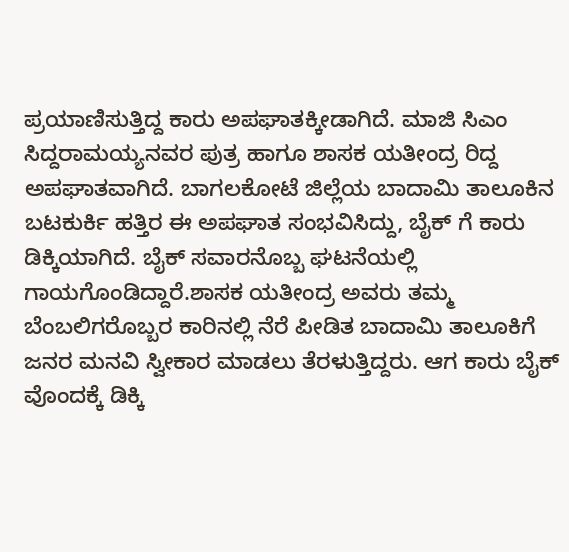ಪ್ರಯಾಣಿಸುತ್ತಿದ್ದ ಕಾರು ಅಪಘಾತಕ್ಕೀಡಾಗಿದೆ. ಮಾಜಿ ಸಿಎಂ ಸಿದ್ದರಾಮಯ್ಯನವರ ಪುತ್ರ ಹಾಗೂ ಶಾಸಕ ಯತೀಂದ್ರ ರಿದ್ದ ಅಪಘಾತವಾಗಿದೆ. ಬಾಗಲಕೋಟೆ ಜಿಲ್ಲೆಯ ಬಾದಾಮಿ ತಾಲೂಕಿನ ಬಟಕುರ್ಕಿ ಹತ್ತಿರ ಈ ಅಪಘಾತ ಸಂಭವಿಸಿದ್ದು, ಬೈಕ್ ಗೆ ಕಾರು ಡಿಕ್ಕಿಯಾಗಿದೆ. ಬೈಕ್ ಸವಾರನೊಬ್ಬ ಘಟನೆಯಲ್ಲಿ ಗಾಯಗೊಂಡಿದ್ದಾರೆ.ಶಾಸಕ ಯತೀಂದ್ರ ಅವರು ತಮ್ಮ ಬೆಂಬಲಿಗರೊಬ್ಬರ ಕಾರಿನಲ್ಲಿ ನೆರೆ ಪೀಡಿತ ಬಾದಾಮಿ ತಾಲೂಕಿಗೆ ಜನರ ಮನವಿ ಸ್ವೀಕಾರ ಮಾಡಲು ತೆರಳುತ್ತಿದ್ದರು. ಆಗ ಕಾರು ಬೈಕ್ ವೊಂದಕ್ಕೆ ಡಿಕ್ಕಿ